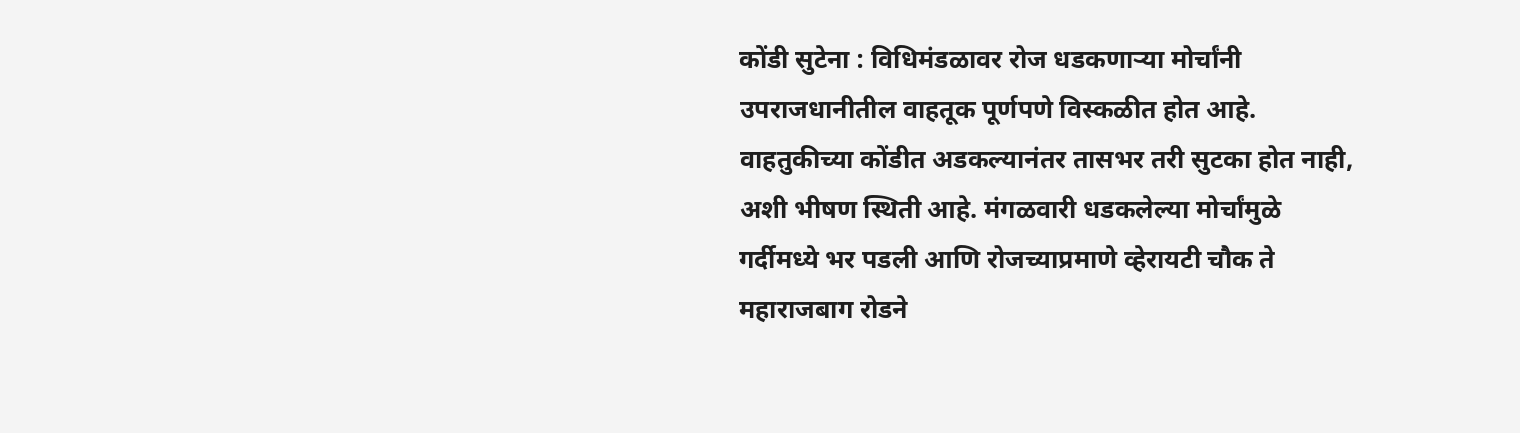कोंडी सुटेना : विधिमंडळावर रोज धडकणाऱ्या मोर्चांनी उपराजधानीतील वाहतूक पूर्णपणे विस्कळीत होत आहे. वाहतुकीच्या कोंडीत अडकल्यानंतर तासभर तरी सुटका होत नाही, अशी भीषण स्थिती आहे. मंगळवारी धडकलेल्या मोर्चांमुळे गर्दीमध्ये भर पडली आणि रोजच्याप्रमाणे व्हेरायटी चौक ते महाराजबाग रोडने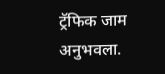ट्रॅफिक जाम अनुभवला.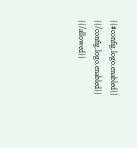{{#config.logo.enabled}} {{/config.logo.enabled}}
{{/allowed}}